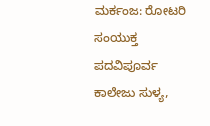ಮರ್ಕಂಜ: ರೋಟರಿ ಸಂಯುಕ್ತ ಪದವಿಪೂರ್ವ ಕಾಲೇಜು ಸುಳ್ಯ,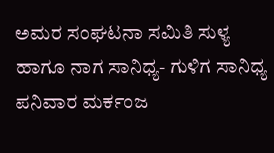ಅಮರ ಸಂಘಟನಾ ಸಮಿತಿ ಸುಳ್ಯ ಹಾಗೂ ನಾಗ ಸಾನಿಧ್ಯ- ಗುಳಿಗ ಸಾನಿಧ್ಯ ಪನಿವಾರ ಮರ್ಕಂಜ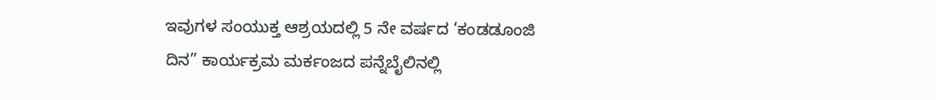ಇವುಗಳ ಸಂಯುಕ್ತ ಆಶ್ರಯದಲ್ಲಿ 5 ನೇ ವರ್ಷದ ‘ಕಂಡಡೂಂಜಿ ದಿನ” ಕಾರ್ಯಕ್ರಮ ಮರ್ಕಂಜದ ಪನ್ನೆಬೈಲಿನಲ್ಲಿ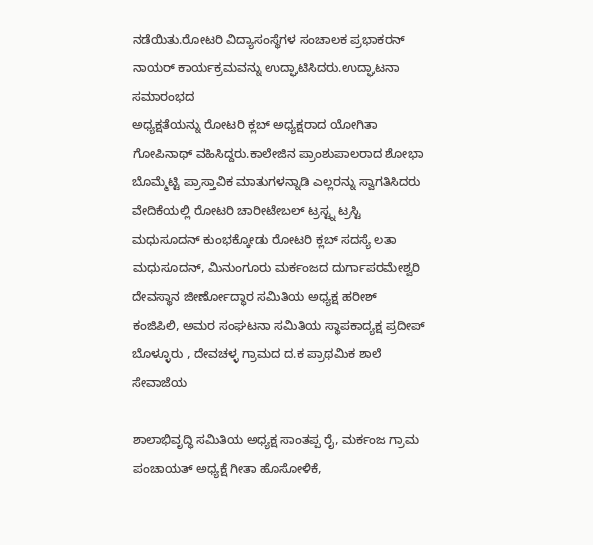ನಡೆಯಿತು.ರೋಟರಿ ವಿದ್ಯಾಸಂಸ್ಥೆಗಳ ಸಂಚಾಲಕ ಪ್ರಭಾಕರನ್ ನಾಯರ್ ಕಾರ್ಯಕ್ರಮವನ್ನು ಉದ್ಘಾಟಿಸಿದರು.ಉದ್ಘಾಟನಾ ಸಮಾರಂಭದ
ಅಧ್ಯಕ್ಷತೆಯನ್ನು ರೋಟರಿ ಕ್ಲಬ್ ಅಧ್ಯಕ್ಷರಾದ ಯೋಗಿತಾ ಗೋಪಿನಾಥ್ ವಹಿಸಿದ್ದರು.ಕಾಲೇಜಿನ ಪ್ರಾಂಶುಪಾಲರಾದ ಶೋಭಾ ಬೊಮ್ಮೆಟ್ಟಿ ಪ್ರಾಸ್ತಾವಿಕ ಮಾತುಗಳನ್ನಾಡಿ ಎಲ್ಲರನ್ನು ಸ್ವಾಗತಿಸಿದರು ವೇದಿಕೆಯಲ್ಲಿ ರೋಟರಿ ಚಾರೀಟೇಬಲ್ ಟ್ರಸ್ಟ್ನ ಟ್ರಸ್ಟಿ ಮಧುಸೂದನ್ ಕುಂಭಕ್ಕೋಡು ರೋಟರಿ ಕ್ಲಬ್ ಸದಸ್ಯೆ ಲತಾ ಮಧುಸೂದನ್, ಮಿನುಂಗೂರು ಮರ್ಕಂಜದ ದುರ್ಗಾಪರಮೇಶ್ವರಿ ದೇವಸ್ಥಾನ ಜೀರ್ಣೋದ್ಧಾರ ಸಮಿತಿಯ ಅಧ್ಯಕ್ಷ ಹರೀಶ್ ಕಂಜಿಪಿಲಿ, ಅಮರ ಸಂಘಟನಾ ಸಮಿತಿಯ ಸ್ಥಾಪಕಾದ್ಯಕ್ಷ ಪ್ರದೀಪ್ ಬೊಳ್ಳೂರು , ದೇವಚಳ್ಳ ಗ್ರಾಮದ ದ.ಕ ಪ್ರಾಥಮಿಕ ಶಾಲೆ ಸೇವಾಜೆಯ

ಶಾಲಾಭಿವೃದ್ಧಿ ಸಮಿತಿಯ ಅಧ್ಯಕ್ಷ ಸಾಂತಪ್ಪ ರೈ, ಮರ್ಕಂಜ ಗ್ರಾಮ ಪಂಚಾಯತ್ ಅಧ್ಯಕ್ಷೆ ಗೀತಾ ಹೊಸೋಳಿಕೆ,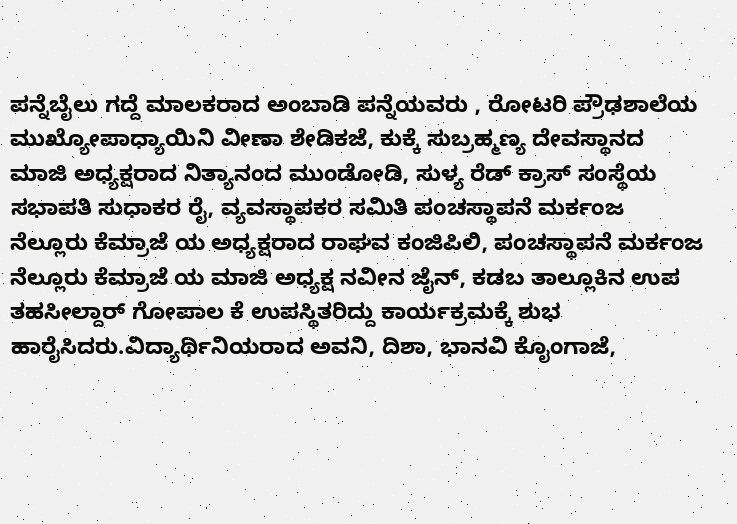ಪನ್ನೆಬೈಲು ಗದ್ದೆ ಮಾಲಕರಾದ ಅಂಬಾಡಿ ಪನ್ನೆಯವರು , ರೋಟರಿ ಪ್ರೌಢಶಾಲೆಯ ಮುಖ್ಯೋಪಾಧ್ಯಾಯಿನಿ ವೀಣಾ ಶೇಡಿಕಜೆ, ಕುಕ್ಕೆ ಸುಬ್ರಹ್ಮಣ್ಯ ದೇವಸ್ಥಾನದ ಮಾಜಿ ಅಧ್ಯಕ್ಷರಾದ ನಿತ್ಯಾನಂದ ಮುಂಡೋಡಿ, ಸುಳ್ಯ ರೆಡ್ ಕ್ರಾಸ್ ಸಂಸ್ಥೆಯ ಸಭಾಪತಿ ಸುಧಾಕರ ರೈ, ವ್ಯವಸ್ಥಾಪಕರ ಸಮಿತಿ ಪಂಚಸ್ಥಾಪನೆ ಮರ್ಕಂಜ ನೆಲ್ಲೂರು ಕೆಮ್ರಾಜೆ ಯ ಅಧ್ಯಕ್ಷರಾದ ರಾಘವ ಕಂಜಿಪಿಲಿ, ಪಂಚಸ್ಥಾಪನೆ ಮರ್ಕಂಜ ನೆಲ್ಲೂರು ಕೆಮ್ರಾಜೆ ಯ ಮಾಜಿ ಅಧ್ಯಕ್ಷ ನವೀನ ಜೈನ್, ಕಡಬ ತಾಲ್ಲೂಕಿನ ಉಪ ತಹಸೀಲ್ದಾರ್ ಗೋಪಾಲ ಕೆ ಉಪಸ್ಥಿತರಿದ್ದು ಕಾರ್ಯಕ್ರಮಕ್ಕೆ ಶುಭ ಹಾರೈಸಿದರು.ವಿದ್ಯಾರ್ಥಿನಿಯರಾದ ಅವನಿ, ದಿಶಾ, ಭಾನವಿ ಕೊೖಂಗಾಜೆ,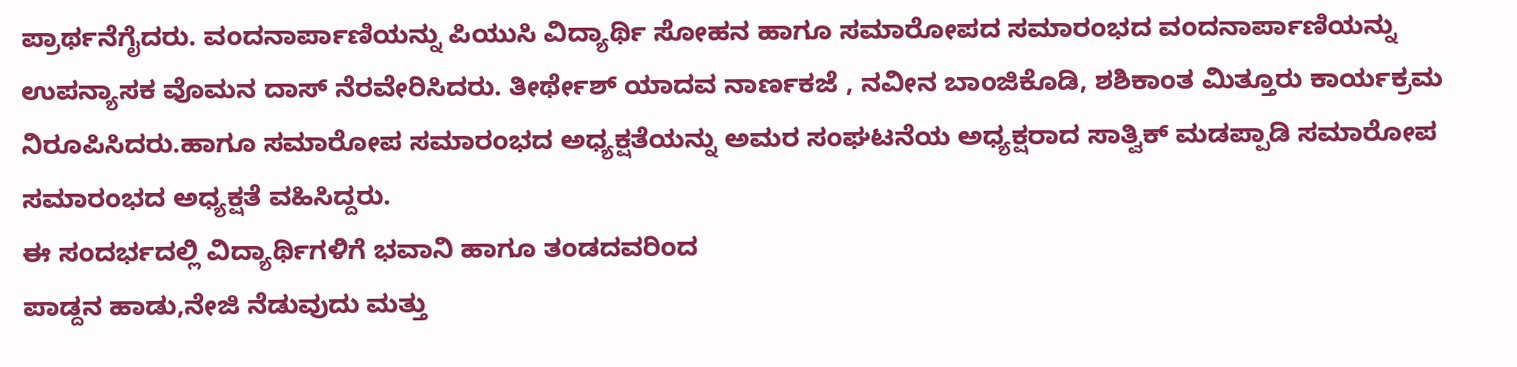ಪ್ರಾರ್ಥನೆಗೈದರು. ವಂದನಾರ್ಪಾಣಿಯನ್ನು ಪಿಯುಸಿ ವಿದ್ಯಾರ್ಥಿ ಸೋಹನ ಹಾಗೂ ಸಮಾರೋಪದ ಸಮಾರಂಭದ ವಂದನಾರ್ಪಾಣಿಯನ್ನು ಉಪನ್ಯಾಸಕ ವೊಮನ ದಾಸ್ ನೆರವೇರಿಸಿದರು. ತೀರ್ಥೇಶ್ ಯಾದವ ನಾರ್ಣಕಜೆ , ನವೀನ ಬಾಂಜಿಕೊಡಿ, ಶಶಿಕಾಂತ ಮಿತ್ತೂರು ಕಾರ್ಯಕ್ರಮ ನಿರೂಪಿಸಿದರು.ಹಾಗೂ ಸಮಾರೋಪ ಸಮಾರಂಭದ ಅಧ್ಯಕ್ಷತೆಯನ್ನು ಅಮರ ಸಂಘಟನೆಯ ಅಧ್ಯಕ್ಷರಾದ ಸಾತ್ವಿಕ್ ಮಡಪ್ಪಾಡಿ ಸಮಾರೋಪ ಸಮಾರಂಭದ ಅಧ್ಯಕ್ಷತೆ ವಹಿಸಿದ್ದರು.
ಈ ಸಂದರ್ಭದಲ್ಲಿ ವಿದ್ಯಾರ್ಥಿಗಳಿಗೆ ಭವಾನಿ ಹಾಗೂ ತಂಡದವರಿಂದ
ಪಾಡ್ದನ ಹಾಡು,ನೇಜಿ ನೆಡುವುದು ಮತ್ತು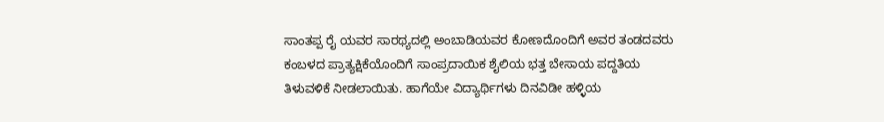ಸಾಂತಪ್ಪ ರೈ ಯವರ ಸಾರಥ್ಯದಲ್ಲಿ ಅಂಬಾಡಿಯವರ ಕೋಣದೊಂದಿಗೆ ಅವರ ತಂಡದವರು ಕಂಬಳದ ಪ್ರಾತ್ಯಕ್ಷಿಕೆಯೊಂದಿಗೆ ಸಾಂಪ್ರದಾಯಿಕ ಶೈಲಿಯ ಭತ್ತ ಬೇಸಾಯ ಪದ್ದತಿಯ ತಿಳುವಳಿಕೆ ನೀಡಲಾಯಿತು. ಹಾಗೆಯೇ ವಿದ್ಯಾರ್ಥಿಗಳು ದಿನವಿಡೀ ಹಳ್ಳಿಯ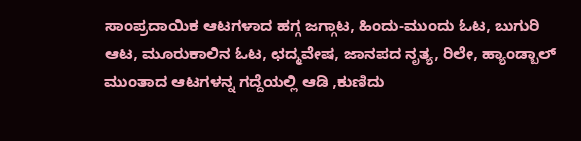ಸಾಂಪ್ರದಾಯಿಕ ಆಟಗಳಾದ ಹಗ್ಗ ಜಗ್ಗಾಟ, ಹಿಂದು-ಮುಂದು ಓಟ, ಬುಗುರಿ ಆಟ, ಮೂರುಕಾಲಿನ ಓಟ, ಛದ್ಮವೇಷ, ಜಾನಪದ ನೃತ್ಯ, ರಿಲೇ, ಹ್ಯಾಂಡ್ಬಾಲ್ ಮುಂತಾದ ಆಟಗಳನ್ನ ಗದ್ದೆಯಲ್ಲಿ ಆಡಿ ,ಕುಣಿದು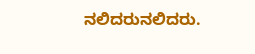ನಲಿದರುನಲಿದರು.